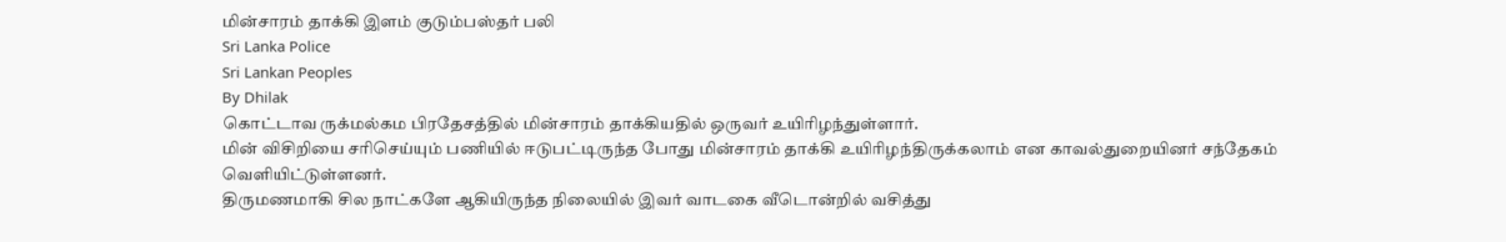மின்சாரம் தாக்கி இளம் குடும்பஸ்தர் பலி
Sri Lanka Police
Sri Lankan Peoples
By Dhilak
கொட்டாவ ருக்மல்கம பிரதேசத்தில் மின்சாரம் தாக்கியதில் ஒருவர் உயிரிழந்துள்ளார்.
மின் விசிறியை சரிசெய்யும் பணியில் ஈடுபட்டிருந்த போது மின்சாரம் தாக்கி உயிரிழந்திருக்கலாம் என காவல்துறையினர் சந்தேகம் வெளியிட்டுள்ளனர்.
திருமணமாகி சில நாட்களே ஆகியிருந்த நிலையில் இவர் வாடகை வீடொன்றில் வசித்து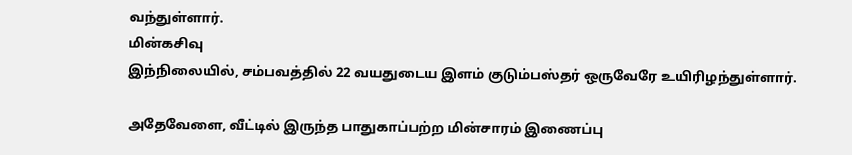வந்துள்ளார்.
மின்கசிவு
இந்நிலையில், சம்பவத்தில் 22 வயதுடைய இளம் குடும்பஸ்தர் ஒருவேரே உயிரிழந்துள்ளார்.

அதேவேளை, வீட்டில் இருந்த பாதுகாப்பற்ற மின்சாரம் இணைப்பு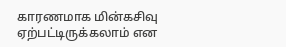காரணமாக மின்கசிவு ஏற்பட்டிருக்கலாம் என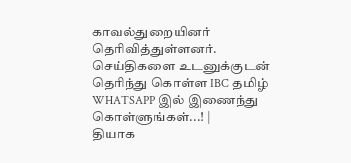காவல்துறையினர் தெரிவித்துள்ளனர்.
செய்திகளை உடனுக்குடன் தெரிந்து கொள்ள IBC தமிழ் WHATSAPP இல் இணைந்து கொள்ளுங்கள்...! |
தியாக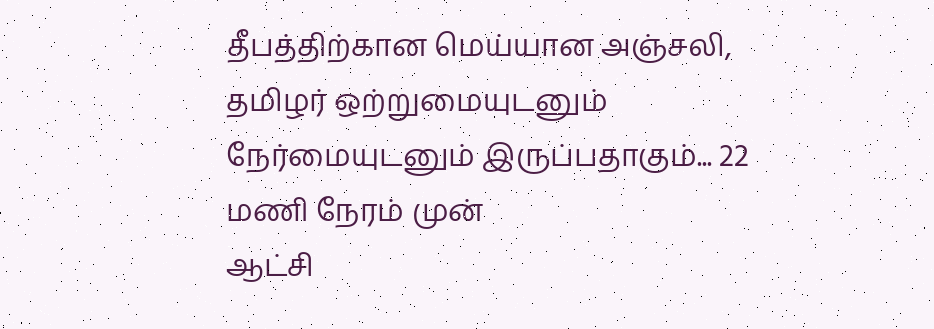தீபத்திற்கான மெய்யான அஞ்சலி, தமிழர் ஒற்றுமையுடனும் நேர்மையுடனும் இருப்பதாகும்... 22 மணி நேரம் முன்
ஆட்சி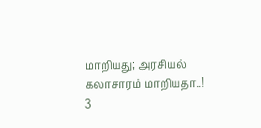மாறியது; அரசியல் கலாசாரம் மாறியதா..!
3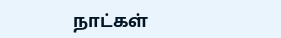நாட்கள்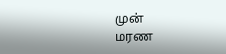முன்
மரண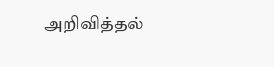அறிவித்தல்